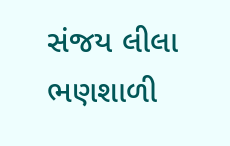સંજય લીલા ભણશાળી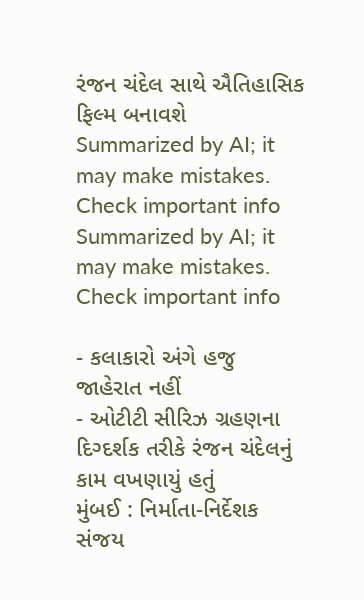રંજન ચંદેલ સાથે ઐતિહાસિક ફિલ્મ બનાવશે
Summarized by AI; it may make mistakes. Check important info
Summarized by AI; it may make mistakes. Check important info

- કલાકારો અંગે હજુ જાહેરાત નહીં
- ઓટીટી સીરિઝ ગ્રહણના દિગ્દર્શક તરીકે રંજન ચંદેલનું કામ વખણાયું હતું
મુંબઈ : નિર્માતા-નિર્દેશક સંજય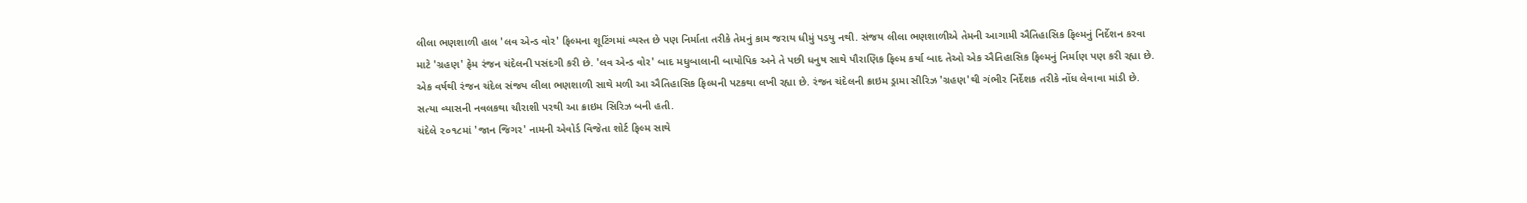લીલા ભણશાળી હાલ 'લવ એન્ડ વોર' ફિલ્મના શૂટિંગમાં વ્યસ્ત છે પણ નિર્માતા તરીકે તેમનું કામ જરાય ધીમું પડયુ નથી. સંજય લીલા ભણશાળીએ તેમની આગામી ઐતિહાસિક ફિલ્મનું નિર્દેશન કરવા માટે 'ગ્રહણ' ફેમ રંજન ચંદેલની પસંદગી કરી છે. 'લવ એન્ડ વોર' બાદ મધુબાલાની બાયોપિક અને તે પછી ધનુષ સાથે પૌરાણિક ફિલ્મ કર્યા બાદ તેઓ એક ઐતિહાસિક ફિલ્મનું નિર્માણ પણ કરી રહ્યા છે.
એક વર્ષથી રંજન ચંદેલ સંજય લીલા ભણશાળી સાથે મળી આ ઐતિહાસિક ફિલ્મની પટકથા લખી રહ્યા છે. રંજન ચંદેલની ક્રાઇમ ડ્રામા સીરિઝ 'ગ્રહણ'થી ગંભીર નિર્દેશક તરીકે નોંધ લેવાવા માંડી છે. સત્યા વ્યાસની નવલકથા ચૌરાશી પરથી આ ક્રાઇમ સિરિઝ બની હતી.
ચંદેલે ૨૦૧૮માં 'જાન જિગર' નામની એવોર્ડ વિજેતા શોર્ટ ફિલ્મ સાથે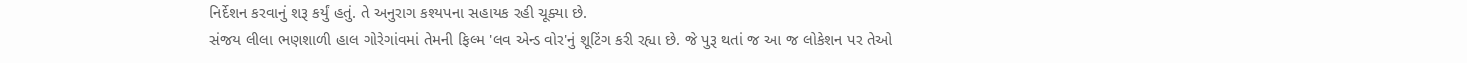નિર્દેશન કરવાનું શરૂ કર્યું હતું. તે અનુરાગ કશ્યપના સહાયક રહી ચૂક્યા છે.
સંજય લીલા ભણશાળી હાલ ગોરેગાંવમાં તેમની ફિલ્મ 'લવ એન્ડ વોર'નું શૂટિંગ કરી રહ્યા છે. જે પુરૂ થતાં જ આ જ લોકેશન પર તેઓ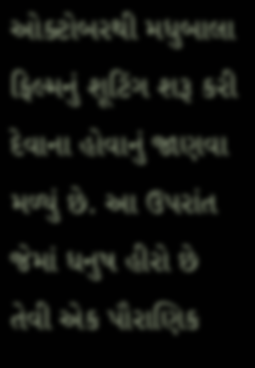ઓક્ટોબરથી મધુબાલા ફિલ્મનું શૂટિંગ શરૂ કરી દેવાના હોવાનું જાણવા મળ્યું છે. આ ઉપરાંત જેમાં ધનુષ હીરો છે તેવી એક પૌરાણિક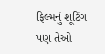ફિલ્મનું શૂટિંગ પણ તેઓ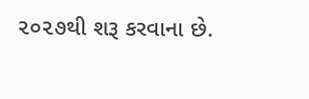૨૦૨૭થી શરૂ કરવાના છે.